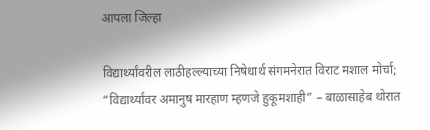आपला जिल्हा

विद्यार्थ्यांवरील लाठीहल्ल्याच्या निषेधार्थ संगमनेरात विराट मशाल मोर्चा; “विद्यार्थ्यांवर अमानुष मारहाण म्हणजे हुकूमशाही” – बाळासाहेब थोरात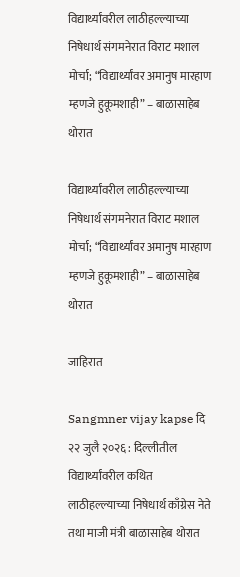विद्यार्थ्यांवरील लाठीहल्ल्याच्या निषेधार्थ संगमनेरात विराट मशाल मोर्चा; “विद्यार्थ्यांवर अमानुष मारहाण म्हणजे हुकूमशाही” – बाळासाहेब थोरात

विद्यार्थ्यांवरील लाठीहल्ल्याच्या निषेधार्थ संगमनेरात विराट मशाल मोर्चा; “विद्यार्थ्यांवर अमानुष मारहाण म्हणजे हुकूमशाही” – बाळासाहेब थोरात

जाहिरात

Sangmner vijay kapse दि २२ जुलै २०२६ : दिल्लीतील विद्यार्थ्यांवरील कथित लाठीहल्ल्याच्या निषेधार्थ काँग्रेस नेते तथा माजी मंत्री बाळासाहेब थोरात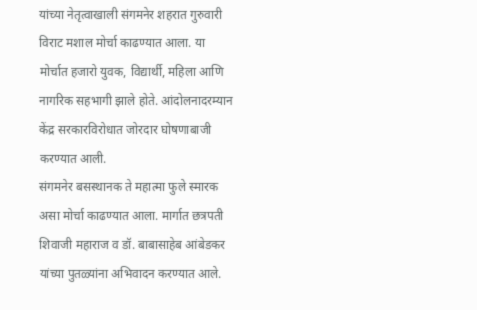यांच्या नेतृत्वाखाली संगमनेर शहरात गुरुवारी विराट मशाल मोर्चा काढण्यात आला. या मोर्चात हजारो युवक, विद्यार्थी, महिला आणि नागरिक सहभागी झाले होते. आंदोलनादरम्यान केंद्र सरकारविरोधात जोरदार घोषणाबाजी करण्यात आली.
संगमनेर बसस्थानक ते महात्मा फुले स्मारक असा मोर्चा काढण्यात आला. मार्गात छत्रपती शिवाजी महाराज व डॉ. बाबासाहेब आंबेडकर यांच्या पुतळ्यांना अभिवादन करण्यात आले.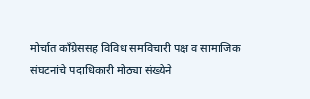मोर्चात काँग्रेससह विविध समविचारी पक्ष व सामाजिक संघटनांचे पदाधिकारी मोठ्या संख्येने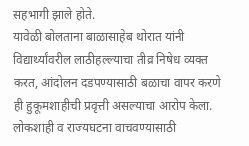सहभागी झाले होते.
यावेळी बोलताना बाळासाहेब थोरात यांनी विद्यार्थ्यांवरील लाठीहल्ल्याचा तीव्र निषेध व्यक्त करत, आंदोलन दडपण्यासाठी बळाचा वापर करणे ही हुकूमशाहीची प्रवृत्ती असल्याचा आरोप केला. लोकशाही व राज्यघटना वाचवण्यासाठी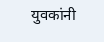युवकांनी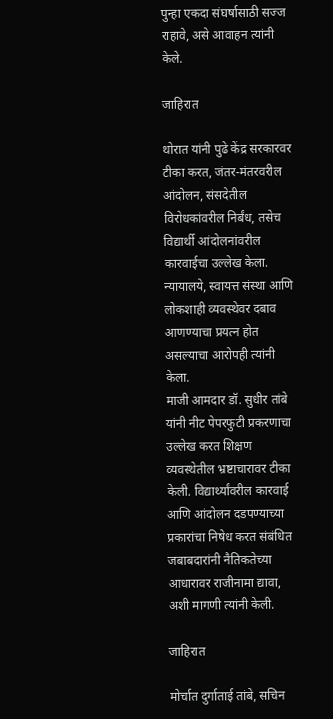पुन्हा एकदा संघर्षासाठी सज्ज राहावे, असे आवाहन त्यांनी केले.

जाहिरात

थोरात यांनी पुढे केंद्र सरकारवर टीका करत, जंतर-मंतरवरील आंदोलन, संसदेतील विरोधकांवरील निर्बंध, तसेच विद्यार्थी आंदोलनांवरील कारवाईचा उल्लेख केला. न्यायालये, स्वायत्त संस्था आणि लोकशाही व्यवस्थेवर दबाव आणण्याचा प्रयत्न होत असल्याचा आरोपही त्यांनी केला.
माजी आमदार डॉ. सुधीर तांबे यांनी नीट पेपरफुटी प्रकरणाचा उल्लेख करत शिक्षण व्यवस्थेतील भ्रष्टाचारावर टीका केली. विद्यार्थ्यांवरील कारवाई आणि आंदोलन दडपण्याच्या प्रकारांचा निषेध करत संबंधित जबाबदारांनी नैतिकतेच्या आधारावर राजीनामा द्यावा, अशी मागणी त्यांनी केली.

जाहिरात

मोर्चात दुर्गाताई तांबे, सचिन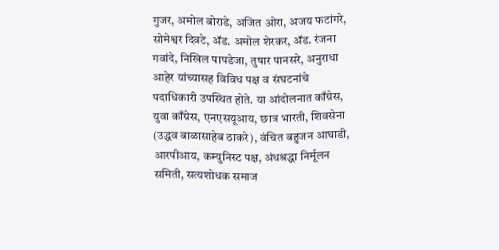गुजर, अमोल बोराडे, अजित ओरा, अजय फटांगरे, सोमेश्वर दिवटे, ॲड. अमोल शेरकर, ॲड. रंजना गवांदे, निखिल पापडेजा, तुषार पानसरे, अनुराधा आहेर यांच्यासह विविध पक्ष व संघटनांचे पदाधिकारी उपस्थित होते. या आंदोलनात काँग्रेस, युवा काँग्रेस, एनएसयूआय, छात्र भारती, शिवसेना (उद्धव बाळासाहेब ठाकरे), वंचित बहुजन आघाडी, आरपीआय, कम्युनिस्ट पक्ष, अंधश्रद्धा निर्मूलन समिती, सत्यशोधक समाज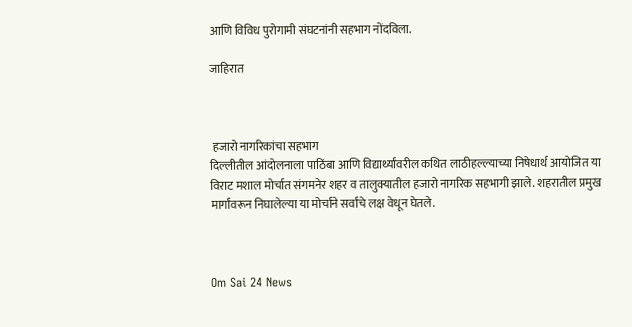आणि विविध पुरोगामी संघटनांनी सहभाग नोंदविला.

जाहिरात



 हजारो नागरिकांचा सहभाग
दिल्लीतील आंदोलनाला पाठिंबा आणि विद्यार्थ्यांवरील कथित लाठीहल्ल्याच्या निषेधार्थ आयोजित या विराट मशाल मोर्चात संगमनेर शहर व तालुक्यातील हजारो नागरिक सहभागी झाले. शहरातील प्रमुख मार्गांवरून निघालेल्या या मोर्चाने सर्वांचे लक्ष वेधून घेतले.



Om Sai 24 News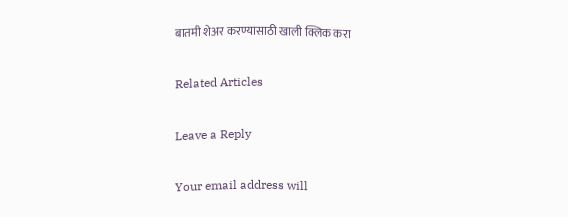बातमी शेअर करण्यासाठी खाली क्लिक करा

Related Articles

Leave a Reply

Your email address will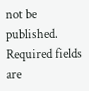not be published. Required fields are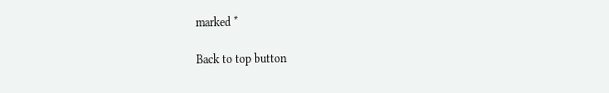marked *

Back to top button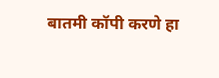बातमी कॉपी करणे हा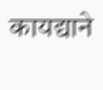कायद्याने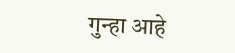गुन्हा आहे